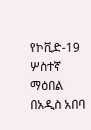የኮቪድ-19 ሦስተኛ ማዕበል በአዲስ አበባ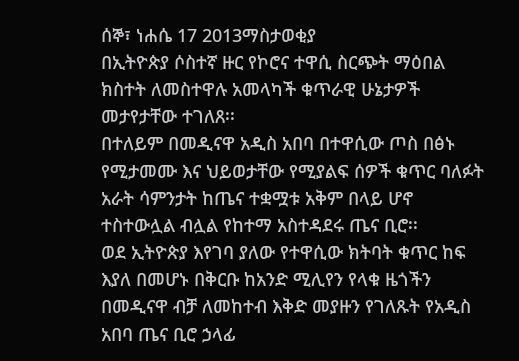ሰኞ፣ ነሐሴ 17 2013ማስታወቂያ
በኢትዮጵያ ሶስተኛ ዙር የኮሮና ተዋሲ ስርጭት ማዕበል ክስተት ለመስተዋሉ አመላካች ቁጥራዊ ሁኔታዎች መታየታቸው ተገለጸ፡፡
በተለይም በመዲናዋ አዲስ አበባ በተዋሲው ጦስ በፅኑ የሚታመሙ እና ህይወታቸው የሚያልፍ ሰዎች ቁጥር ባለፉት አራት ሳምንታት ከጤና ተቋሟቱ አቅም በላይ ሆኖ ተስተውሏል ብሏል የከተማ አስተዳደሩ ጤና ቢሮ፡፡
ወደ ኢትዮጵያ እየገባ ያለው የተዋሲው ክትባት ቁጥር ከፍ እያለ በመሆኑ በቅርቡ ከአንድ ሚሊየን የላቁ ዜጎችን በመዲናዋ ብቻ ለመከተብ እቅድ መያዙን የገለጹት የአዲስ አበባ ጤና ቢሮ ኃላፊ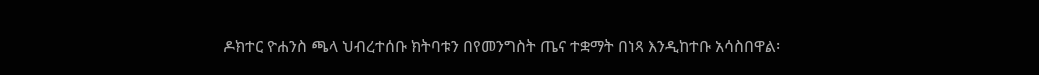ዶክተር ዮሐንስ ጫላ ህብረተሰቡ ክትባቱን በየመንግስት ጤና ተቋማት በነጻ እንዲከተቡ አሳስበዋል፡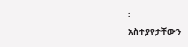፡
አስተያየታቸውን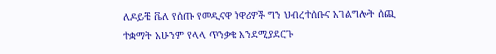ለዶይቼ ቬለ የሰጡ የመዲናዋ ነዋሪዎች ግን ህብረተሰቡና አገልግሎት ሰጪ ተቋማት አሁንም የላላ ጥንቃቄ እንደሚያደርጉ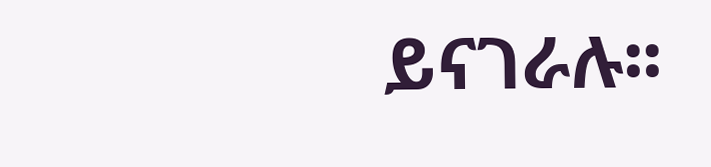ይናገራሉ፡፡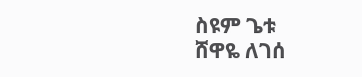ስዩም ጌቱ
ሸዋዬ ለገሰ